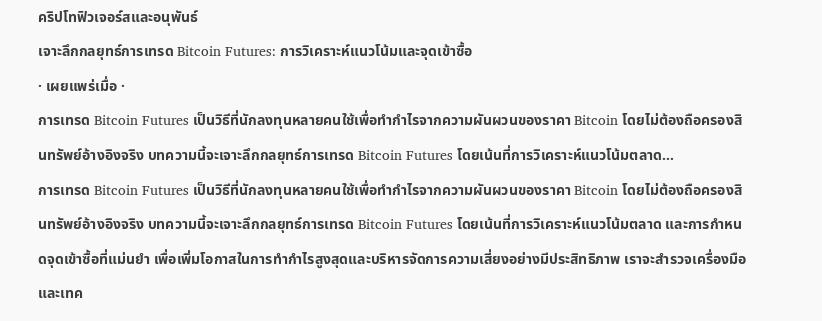คริปโทฟิวเจอร์สและอนุพันธ์
เจาะลึกกลยุทธ์การเทรด Bitcoin Futures: การวิเคราะห์แนวโน้มและจุดเข้าซื้อ
· เผยแพร่เมื่อ ·
การเทรด Bitcoin Futures เป็นวิธีที่นักลงทุนหลายคนใช้เพื่อทำกำไรจากความผันผวนของราคา Bitcoin โดยไม่ต้องถือครองสินทรัพย์อ้างอิงจริง บทความนี้จะเจาะลึกกลยุทธ์การเทรด Bitcoin Futures โดยเน้นที่การวิเคราะห์แนวโน้มตลาด…
การเทรด Bitcoin Futures เป็นวิธีที่นักลงทุนหลายคนใช้เพื่อทำกำไรจากความผันผวนของราคา Bitcoin โดยไม่ต้องถือครองสินทรัพย์อ้างอิงจริง บทความนี้จะเจาะลึกกลยุทธ์การเทรด Bitcoin Futures โดยเน้นที่การวิเคราะห์แนวโน้มตลาด และการกำหนดจุดเข้าซื้อที่แม่นยำ เพื่อเพิ่มโอกาสในการทำกำไรสูงสุดและบริหารจัดการความเสี่ยงอย่างมีประสิทธิภาพ เราจะสำรวจเครื่องมือและเทค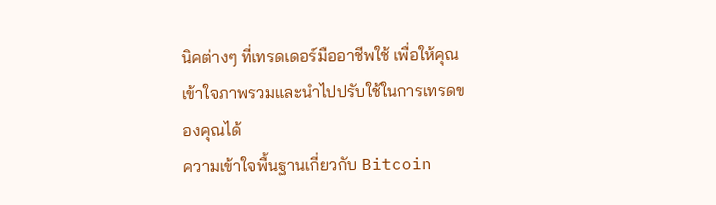นิคต่างๆ ที่เทรดเดอร์มืออาชีพใช้ เพื่อให้คุณเข้าใจภาพรวมและนำไปปรับใช้ในการเทรดของคุณได้
ความเข้าใจพื้นฐานเกี่ยวกับ Bitcoin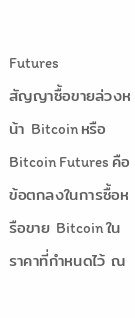Futures
สัญญาซื้อขายล่วงหน้า Bitcoin หรือ Bitcoin Futures คือข้อตกลงในการซื้อหรือขาย Bitcoin ในราคาที่กำหนดไว้ ณ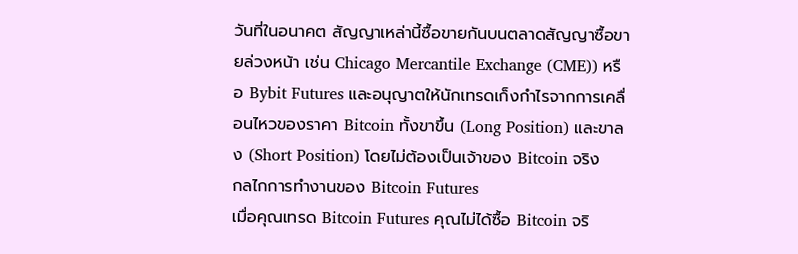วันที่ในอนาคต สัญญาเหล่านี้ซื้อขายกันบนตลาดสัญญาซื้อขายล่วงหน้า เช่น Chicago Mercantile Exchange (CME)) หรือ Bybit Futures และอนุญาตให้นักเทรดเก็งกำไรจากการเคลื่อนไหวของราคา Bitcoin ทั้งขาขึ้น (Long Position) และขาลง (Short Position) โดยไม่ต้องเป็นเจ้าของ Bitcoin จริง
กลไกการทำงานของ Bitcoin Futures
เมื่อคุณเทรด Bitcoin Futures คุณไม่ได้ซื้อ Bitcoin จริ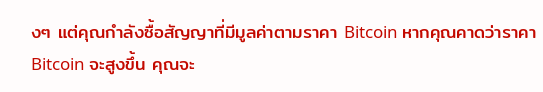งๆ แต่คุณกำลังซื้อสัญญาที่มีมูลค่าตามราคา Bitcoin หากคุณคาดว่าราคา Bitcoin จะสูงขึ้น คุณจะ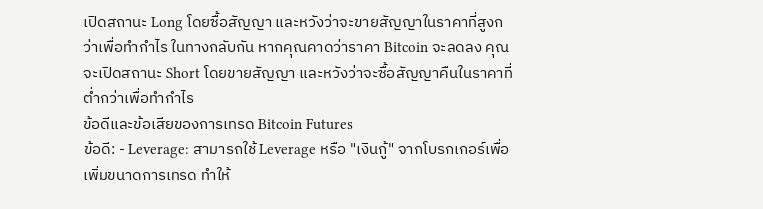เปิดสถานะ Long โดยซื้อสัญญา และหวังว่าจะขายสัญญาในราคาที่สูงกว่าเพื่อทำกำไร ในทางกลับกัน หากคุณคาดว่าราคา Bitcoin จะลดลง คุณจะเปิดสถานะ Short โดยขายสัญญา และหวังว่าจะซื้อสัญญาคืนในราคาที่ต่ำกว่าเพื่อทำกำไร
ข้อดีและข้อเสียของการเทรด Bitcoin Futures
ข้อดี: - Leverage: สามารถใช้ Leverage หรือ "เงินกู้" จากโบรกเกอร์เพื่อเพิ่มขนาดการเทรด ทำให้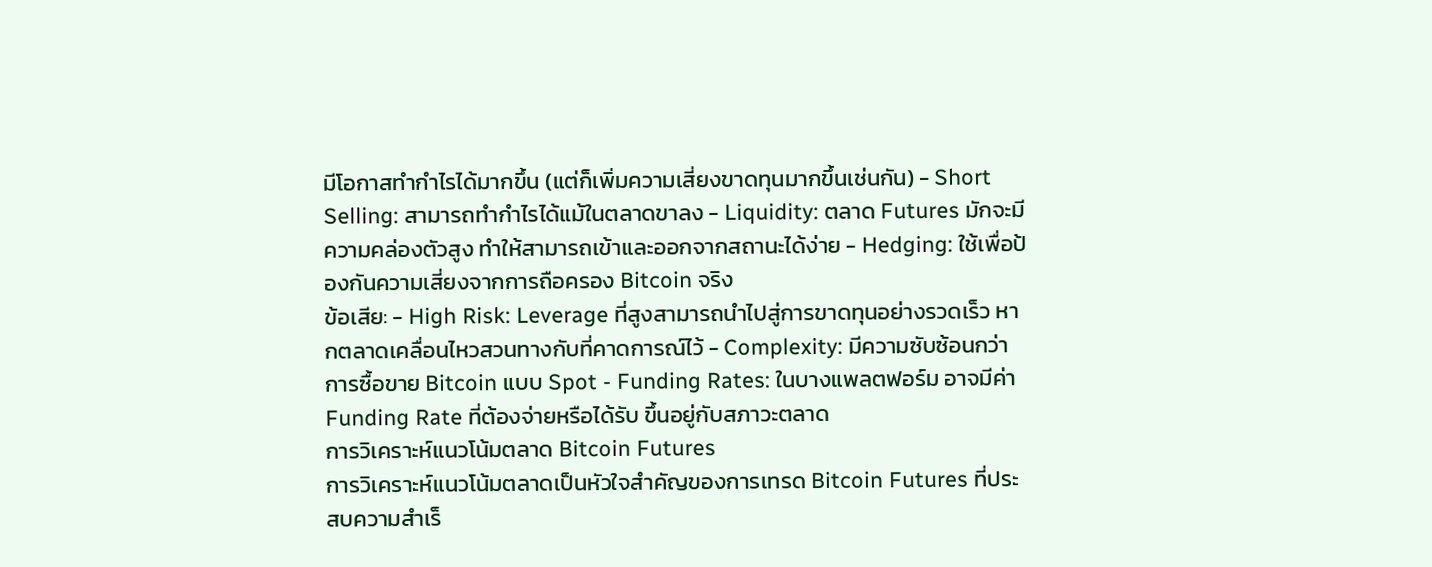มีโอกาสทำกำไรได้มากขึ้น (แต่ก็เพิ่มความเสี่ยงขาดทุนมากขึ้นเช่นกัน) - Short Selling: สามารถทำกำไรได้แม้ในตลาดขาลง - Liquidity: ตลาด Futures มักจะมีความคล่องตัวสูง ทำให้สามารถเข้าและออกจากสถานะได้ง่าย - Hedging: ใช้เพื่อป้องกันความเสี่ยงจากการถือครอง Bitcoin จริง
ข้อเสีย: - High Risk: Leverage ที่สูงสามารถนำไปสู่การขาดทุนอย่างรวดเร็ว หากตลาดเคลื่อนไหวสวนทางกับที่คาดการณ์ไว้ - Complexity: มีความซับซ้อนกว่าการซื้อขาย Bitcoin แบบ Spot - Funding Rates: ในบางแพลตฟอร์ม อาจมีค่า Funding Rate ที่ต้องจ่ายหรือได้รับ ขึ้นอยู่กับสภาวะตลาด
การวิเคราะห์แนวโน้มตลาด Bitcoin Futures
การวิเคราะห์แนวโน้มตลาดเป็นหัวใจสำคัญของการเทรด Bitcoin Futures ที่ประสบความสำเร็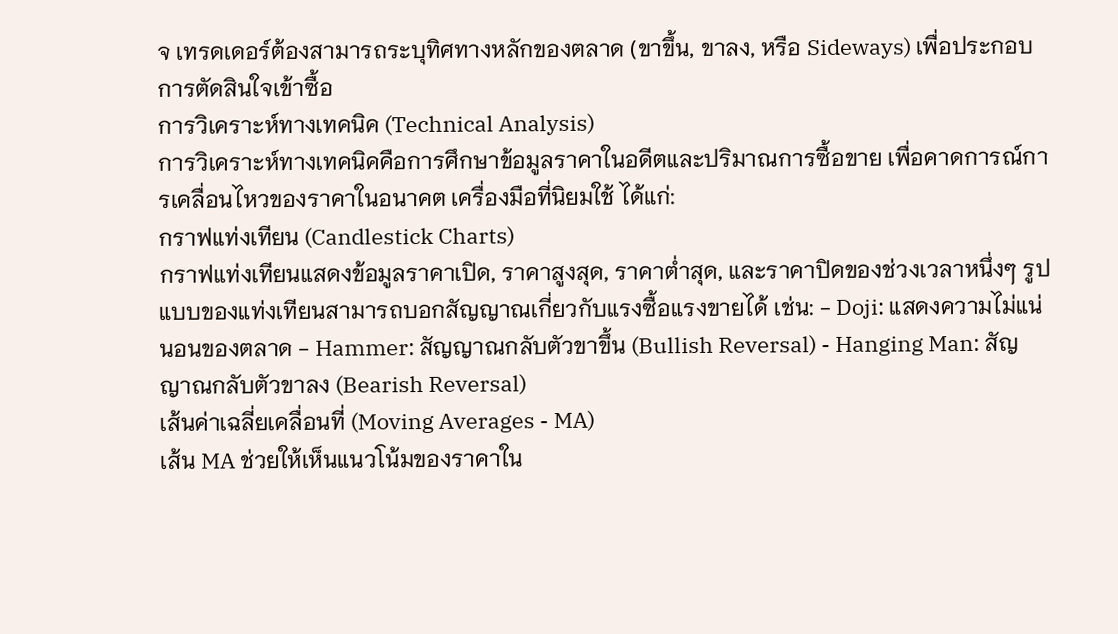จ เทรดเดอร์ต้องสามารถระบุทิศทางหลักของตลาด (ขาขึ้น, ขาลง, หรือ Sideways) เพื่อประกอบการตัดสินใจเข้าซื้อ
การวิเคราะห์ทางเทคนิค (Technical Analysis)
การวิเคราะห์ทางเทคนิคคือการศึกษาข้อมูลราคาในอดีตและปริมาณการซื้อขาย เพื่อคาดการณ์การเคลื่อนไหวของราคาในอนาคต เครื่องมือที่นิยมใช้ ได้แก่:
กราฟแท่งเทียน (Candlestick Charts)
กราฟแท่งเทียนแสดงข้อมูลราคาเปิด, ราคาสูงสุด, ราคาต่ำสุด, และราคาปิดของช่วงเวลาหนึ่งๆ รูปแบบของแท่งเทียนสามารถบอกสัญญาณเกี่ยวกับแรงซื้อแรงขายได้ เช่น: - Doji: แสดงความไม่แน่นอนของตลาด - Hammer: สัญญาณกลับตัวขาขึ้น (Bullish Reversal) - Hanging Man: สัญญาณกลับตัวขาลง (Bearish Reversal)
เส้นค่าเฉลี่ยเคลื่อนที่ (Moving Averages - MA)
เส้น MA ช่วยให้เห็นแนวโน้มของราคาใน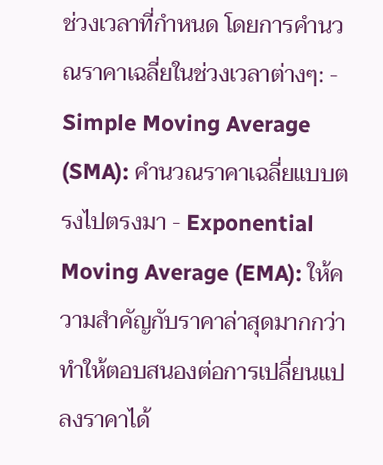ช่วงเวลาที่กำหนด โดยการคำนวณราคาเฉลี่ยในช่วงเวลาต่างๆ: - Simple Moving Average (SMA): คำนวณราคาเฉลี่ยแบบตรงไปตรงมา - Exponential Moving Average (EMA): ให้ความสำคัญกับราคาล่าสุดมากกว่า ทำให้ตอบสนองต่อการเปลี่ยนแปลงราคาได้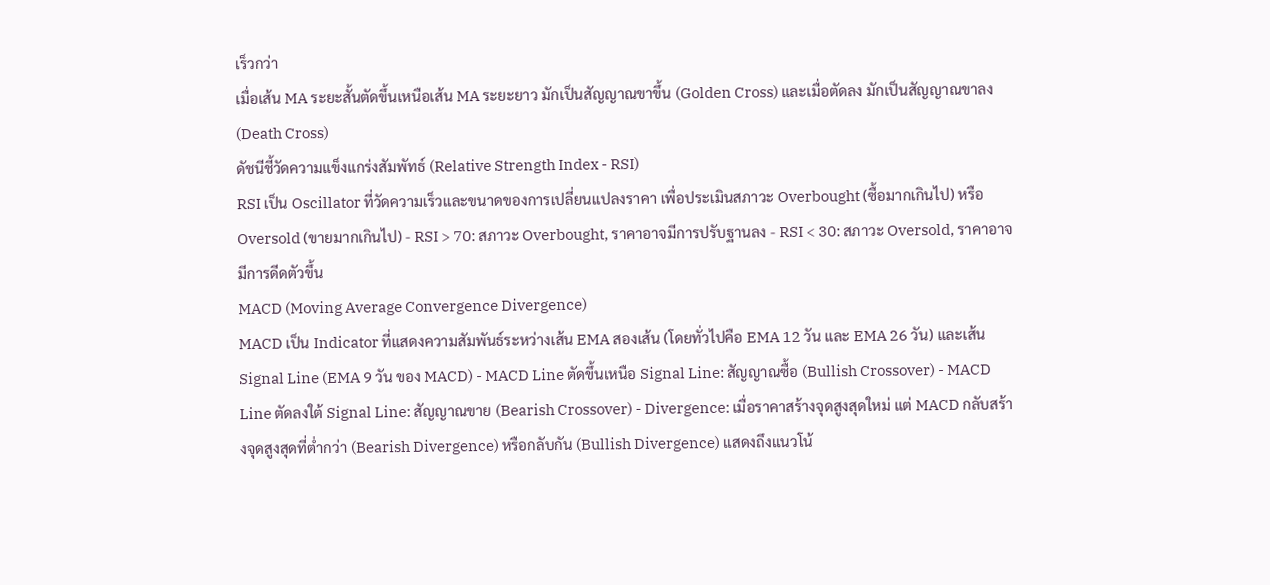เร็วกว่า
เมื่อเส้น MA ระยะสั้นตัดขึ้นเหนือเส้น MA ระยะยาว มักเป็นสัญญาณขาขึ้น (Golden Cross) และเมื่อตัดลง มักเป็นสัญญาณขาลง (Death Cross)
ดัชนีชี้วัดความแข็งแกร่งสัมพัทธ์ (Relative Strength Index - RSI)
RSI เป็น Oscillator ที่วัดความเร็วและขนาดของการเปลี่ยนแปลงราคา เพื่อประเมินสภาวะ Overbought (ซื้อมากเกินไป) หรือ Oversold (ขายมากเกินไป) - RSI > 70: สภาวะ Overbought, ราคาอาจมีการปรับฐานลง - RSI < 30: สภาวะ Oversold, ราคาอาจมีการดีดตัวขึ้น
MACD (Moving Average Convergence Divergence)
MACD เป็น Indicator ที่แสดงความสัมพันธ์ระหว่างเส้น EMA สองเส้น (โดยทั่วไปคือ EMA 12 วัน และ EMA 26 วัน) และเส้น Signal Line (EMA 9 วัน ของ MACD) - MACD Line ตัดขึ้นเหนือ Signal Line: สัญญาณซื้อ (Bullish Crossover) - MACD Line ตัดลงใต้ Signal Line: สัญญาณขาย (Bearish Crossover) - Divergence: เมื่อราคาสร้างจุดสูงสุดใหม่ แต่ MACD กลับสร้างจุดสูงสุดที่ต่ำกว่า (Bearish Divergence) หรือกลับกัน (Bullish Divergence) แสดงถึงแนวโน้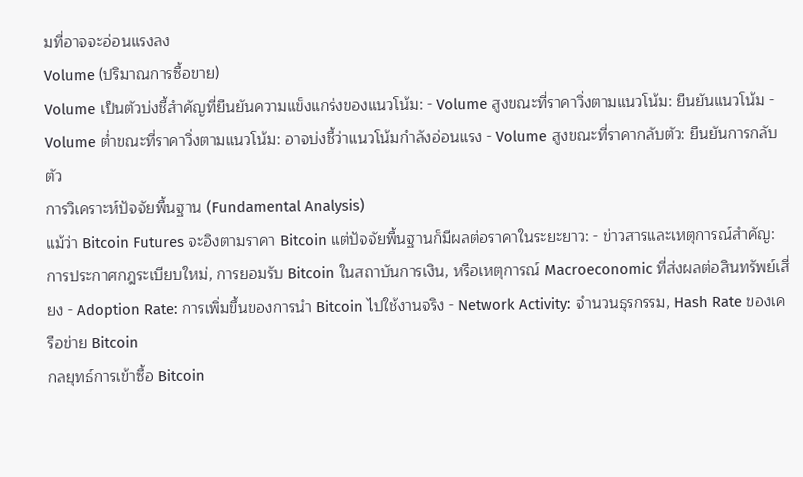มที่อาจจะอ่อนแรงลง
Volume (ปริมาณการซื้อขาย)
Volume เป็นตัวบ่งชี้สำคัญที่ยืนยันความแข็งแกร่งของแนวโน้ม: - Volume สูงขณะที่ราคาวิ่งตามแนวโน้ม: ยืนยันแนวโน้ม - Volume ต่ำขณะที่ราคาวิ่งตามแนวโน้ม: อาจบ่งชี้ว่าแนวโน้มกำลังอ่อนแรง - Volume สูงขณะที่ราคากลับตัว: ยืนยันการกลับตัว
การวิเคราะห์ปัจจัยพื้นฐาน (Fundamental Analysis)
แม้ว่า Bitcoin Futures จะอิงตามราคา Bitcoin แต่ปัจจัยพื้นฐานก็มีผลต่อราคาในระยะยาว: - ข่าวสารและเหตุการณ์สำคัญ: การประกาศกฎระเบียบใหม่, การยอมรับ Bitcoin ในสถาบันการเงิน, หรือเหตุการณ์ Macroeconomic ที่ส่งผลต่อสินทรัพย์เสี่ยง - Adoption Rate: การเพิ่มขึ้นของการนำ Bitcoin ไปใช้งานจริง - Network Activity: จำนวนธุรกรรม, Hash Rate ของเครือข่าย Bitcoin
กลยุทธ์การเข้าซื้อ Bitcoin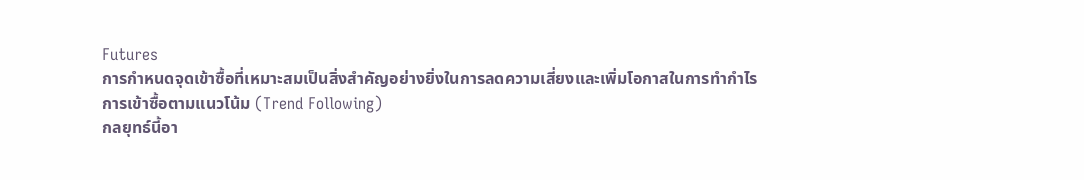Futures
การกำหนดจุดเข้าซื้อที่เหมาะสมเป็นสิ่งสำคัญอย่างยิ่งในการลดความเสี่ยงและเพิ่มโอกาสในการทำกำไร
การเข้าซื้อตามแนวโน้ม (Trend Following)
กลยุทธ์นี้อา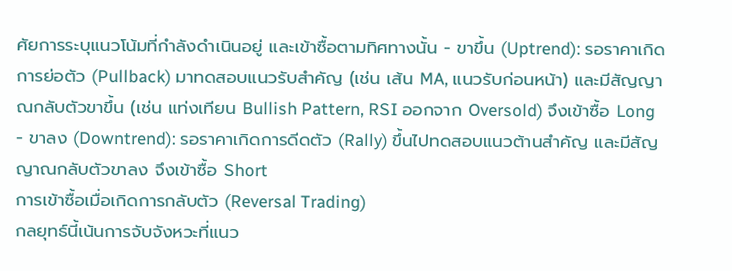ศัยการระบุแนวโน้มที่กำลังดำเนินอยู่ และเข้าซื้อตามทิศทางนั้น - ขาขึ้น (Uptrend): รอราคาเกิดการย่อตัว (Pullback) มาทดสอบแนวรับสำคัญ (เช่น เส้น MA, แนวรับก่อนหน้า) และมีสัญญาณกลับตัวขาขึ้น (เช่น แท่งเทียน Bullish Pattern, RSI ออกจาก Oversold) จึงเข้าซื้อ Long - ขาลง (Downtrend): รอราคาเกิดการดีดตัว (Rally) ขึ้นไปทดสอบแนวต้านสำคัญ และมีสัญญาณกลับตัวขาลง จึงเข้าซื้อ Short
การเข้าซื้อเมื่อเกิดการกลับตัว (Reversal Trading)
กลยุทธ์นี้เน้นการจับจังหวะที่แนว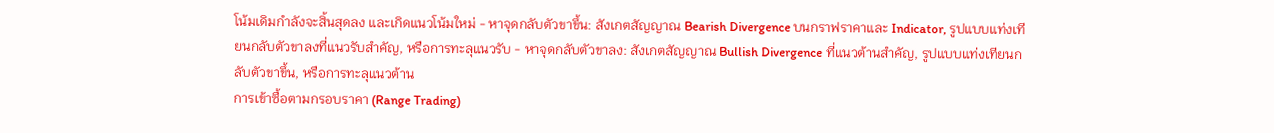โน้มเดิมกำลังจะสิ้นสุดลง และเกิดแนวโน้มใหม่ - หาจุดกลับตัวขาขึ้น: สังเกตสัญญาณ Bearish Divergence บนกราฟราคาและ Indicator, รูปแบบแท่งเทียนกลับตัวขาลงที่แนวรับสำคัญ, หรือการทะลุแนวรับ - หาจุดกลับตัวขาลง: สังเกตสัญญาณ Bullish Divergence ที่แนวต้านสำคัญ, รูปแบบแท่งเทียนกลับตัวขาขึ้น, หรือการทะลุแนวต้าน
การเข้าซื้อตามกรอบราคา (Range Trading)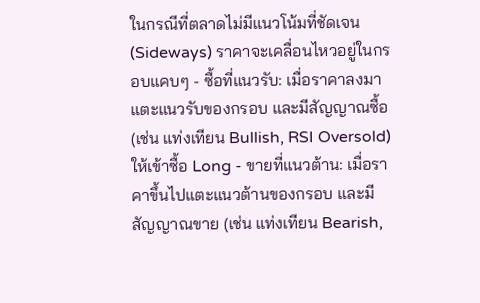ในกรณีที่ตลาดไม่มีแนวโน้มที่ชัดเจน (Sideways) ราคาจะเคลื่อนไหวอยู่ในกรอบแคบๆ - ซื้อที่แนวรับ: เมื่อราคาลงมาแตะแนวรับของกรอบ และมีสัญญาณซื้อ (เช่น แท่งเทียน Bullish, RSI Oversold) ให้เข้าซื้อ Long - ขายที่แนวต้าน: เมื่อราคาขึ้นไปแตะแนวต้านของกรอบ และมีสัญญาณขาย (เช่น แท่งเทียน Bearish,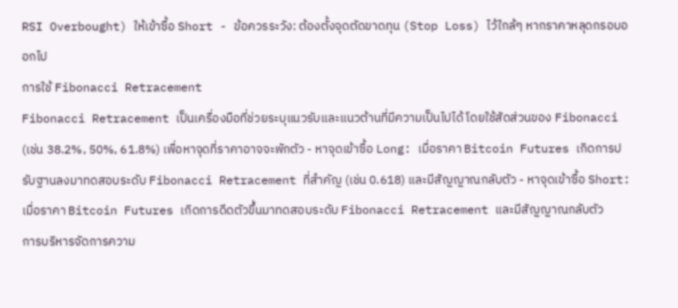RSI Overbought) ให้เข้าซื้อ Short - ข้อควรระวัง: ต้องตั้งจุดตัดขาดทุน (Stop Loss) ไว้ใกล้ๆ หากราคาหลุดกรอบออกไป
การใช้ Fibonacci Retracement
Fibonacci Retracement เป็นเครื่องมือที่ช่วยระบุแนวรับและแนวต้านที่มีความเป็นไปได้ โดยใช้สัดส่วนของ Fibonacci (เช่น 38.2%, 50%, 61.8%) เพื่อหาจุดที่ราคาอาจจะพักตัว - หาจุดเข้าซื้อ Long: เมื่อราคา Bitcoin Futures เกิดการปรับฐานลงมาทดสอบระดับ Fibonacci Retracement ที่สำคัญ (เช่น 0.618) และมีสัญญาณกลับตัว - หาจุดเข้าซื้อ Short: เมื่อราคา Bitcoin Futures เกิดการดีดตัวขึ้นมาทดสอบระดับ Fibonacci Retracement และมีสัญญาณกลับตัว
การบริหารจัดการความ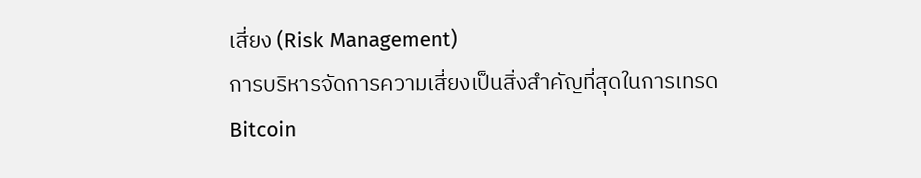เสี่ยง (Risk Management)
การบริหารจัดการความเสี่ยงเป็นสิ่งสำคัญที่สุดในการเทรด Bitcoin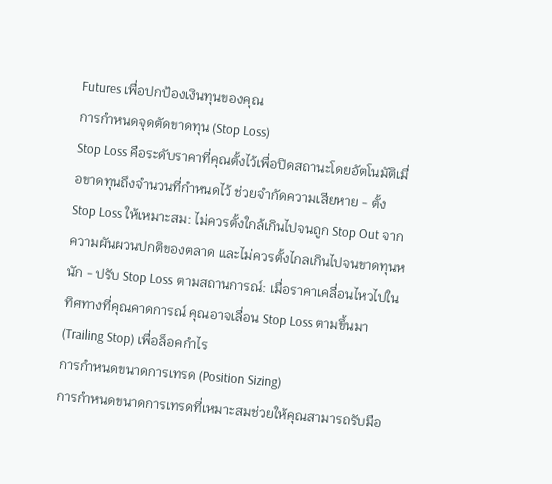Futures เพื่อปกป้องเงินทุนของคุณ
การกำหนดจุดตัดขาดทุน (Stop Loss)
Stop Loss คือระดับราคาที่คุณตั้งไว้เพื่อปิดสถานะโดยอัตโนมัติเมื่อขาดทุนถึงจำนวนที่กำหนดไว้ ช่วยจำกัดความเสียหาย - ตั้ง Stop Loss ให้เหมาะสม: ไม่ควรตั้งใกล้เกินไปจนถูก Stop Out จากความผันผวนปกติของตลาด และไม่ควรตั้งไกลเกินไปจนขาดทุนหนัก - ปรับ Stop Loss ตามสถานการณ์: เมื่อราคาเคลื่อนไหวไปในทิศทางที่คุณคาดการณ์ คุณอาจเลื่อน Stop Loss ตามขึ้นมา (Trailing Stop) เพื่อล็อคกำไร
การกำหนดขนาดการเทรด (Position Sizing)
การกำหนดขนาดการเทรดที่เหมาะสมช่วยให้คุณสามารถรับมือ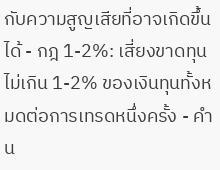กับความสูญเสียที่อาจเกิดขึ้นได้ - กฎ 1-2%: เสี่ยงขาดทุนไม่เกิน 1-2% ของเงินทุนทั้งหมดต่อการเทรดหนึ่งครั้ง - คำน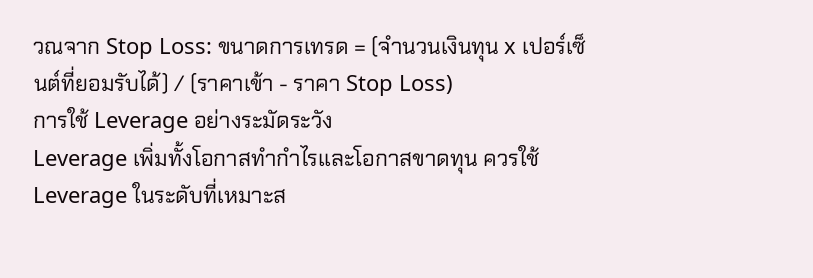วณจาก Stop Loss: ขนาดการเทรด = (จำนวนเงินทุน x เปอร์เซ็นต์ที่ยอมรับได้) / (ราคาเข้า - ราคา Stop Loss)
การใช้ Leverage อย่างระมัดระวัง
Leverage เพิ่มทั้งโอกาสทำกำไรและโอกาสขาดทุน ควรใช้ Leverage ในระดับที่เหมาะส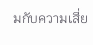มกับความเสี่ย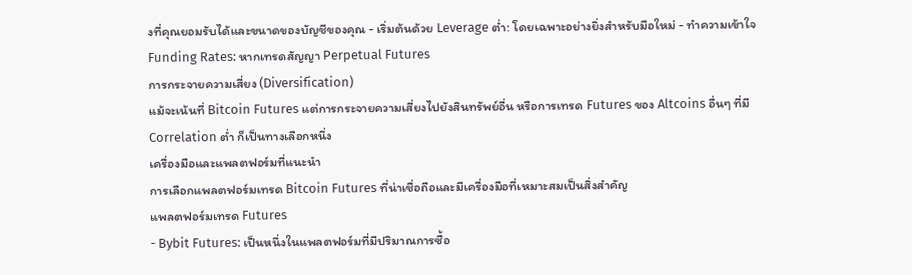งที่คุณยอมรับได้และขนาดของบัญชีของคุณ - เริ่มต้นด้วย Leverage ต่ำ: โดยเฉพาะอย่างยิ่งสำหรับมือใหม่ - ทำความเข้าใจ Funding Rates: หากเทรดสัญญา Perpetual Futures
การกระจายความเสี่ยง (Diversification)
แม้จะเน้นที่ Bitcoin Futures แต่การกระจายความเสี่ยงไปยังสินทรัพย์อื่น หรือการเทรด Futures ของ Altcoins อื่นๆ ที่มี Correlation ต่ำ ก็เป็นทางเลือกหนึ่ง
เครื่องมือและแพลตฟอร์มที่แนะนำ
การเลือกแพลตฟอร์มเทรด Bitcoin Futures ที่น่าเชื่อถือและมีเครื่องมือที่เหมาะสมเป็นสิ่งสำคัญ
แพลตฟอร์มเทรด Futures
- Bybit Futures: เป็นหนึ่งในแพลตฟอร์มที่มีปริมาณการซื้อ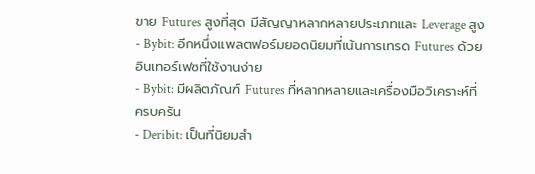ขาย Futures สูงที่สุด มีสัญญาหลากหลายประเภทและ Leverage สูง
- Bybit: อีกหนึ่งแพลตฟอร์มยอดนิยมที่เน้นการเทรด Futures ด้วยอินเทอร์เฟซที่ใช้งานง่าย
- Bybit: มีผลิตภัณฑ์ Futures ที่หลากหลายและเครื่องมือวิเคราะห์ที่ครบครัน
- Deribit: เป็นที่นิยมสำ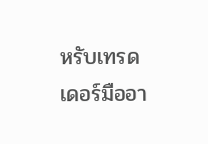หรับเทรดเดอร์มืออา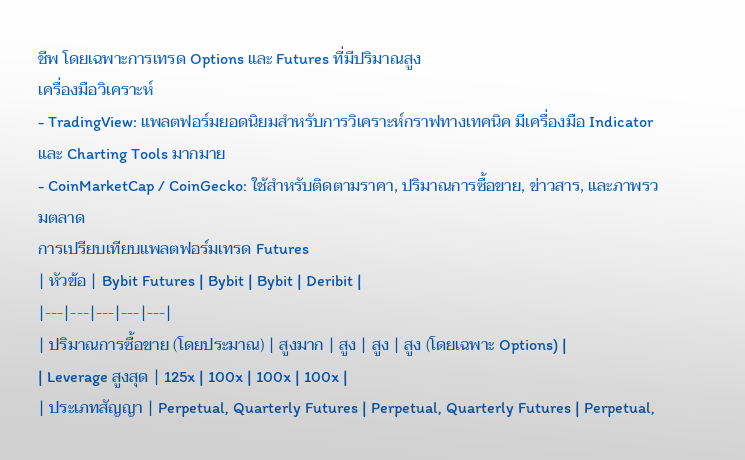ชีพ โดยเฉพาะการเทรด Options และ Futures ที่มีปริมาณสูง
เครื่องมือวิเคราะห์
- TradingView: แพลตฟอร์มยอดนิยมสำหรับการวิเคราะห์กราฟทางเทคนิค มีเครื่องมือ Indicator และ Charting Tools มากมาย
- CoinMarketCap / CoinGecko: ใช้สำหรับติดตามราคา, ปริมาณการซื้อขาย, ข่าวสาร, และภาพรวมตลาด
การเปรียบเทียบแพลตฟอร์มเทรด Futures
| หัวข้อ | Bybit Futures | Bybit | Bybit | Deribit |
|---|---|---|---|---|
| ปริมาณการซื้อขาย (โดยประมาณ) | สูงมาก | สูง | สูง | สูง (โดยเฉพาะ Options) |
| Leverage สูงสุด | 125x | 100x | 100x | 100x |
| ประเภทสัญญา | Perpetual, Quarterly Futures | Perpetual, Quarterly Futures | Perpetual,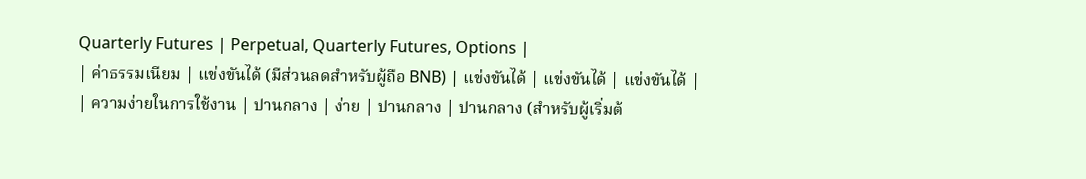Quarterly Futures | Perpetual, Quarterly Futures, Options |
| ค่าธรรมเนียม | แข่งขันได้ (มีส่วนลดสำหรับผู้ถือ BNB) | แข่งขันได้ | แข่งขันได้ | แข่งขันได้ |
| ความง่ายในการใช้งาน | ปานกลาง | ง่าย | ปานกลาง | ปานกลาง (สำหรับผู้เริ่มต้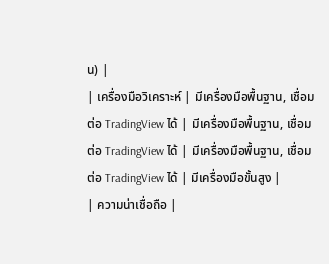น) |
| เครื่องมือวิเคราะห์ | มีเครื่องมือพื้นฐาน, เชื่อมต่อ TradingView ได้ | มีเครื่องมือพื้นฐาน, เชื่อมต่อ TradingView ได้ | มีเครื่องมือพื้นฐาน, เชื่อมต่อ TradingView ได้ | มีเครื่องมือขั้นสูง |
| ความน่าเชื่อถือ |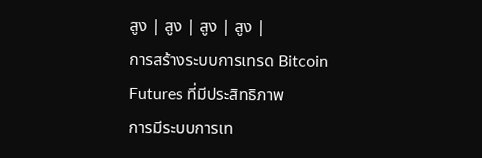สูง | สูง | สูง | สูง |
การสร้างระบบการเทรด Bitcoin Futures ที่มีประสิทธิภาพ
การมีระบบการเท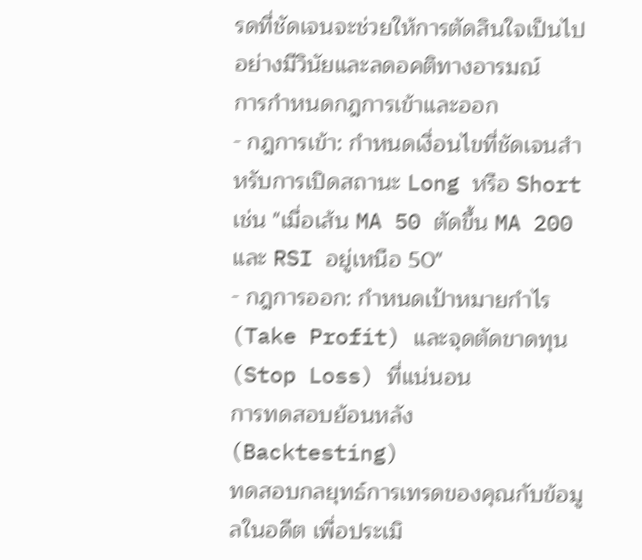รดที่ชัดเจนจะช่วยให้การตัดสินใจเป็นไปอย่างมีวินัยและลดอคติทางอารมณ์
การกำหนดกฎการเข้าและออก
- กฎการเข้า: กำหนดเงื่อนไขที่ชัดเจนสำหรับการเปิดสถานะ Long หรือ Short เช่น "เมื่อเส้น MA 50 ตัดขึ้น MA 200 และ RSI อยู่เหนือ 50"
- กฎการออก: กำหนดเป้าหมายกำไร (Take Profit) และจุดตัดขาดทุน (Stop Loss) ที่แน่นอน
การทดสอบย้อนหลัง (Backtesting)
ทดสอบกลยุทธ์การเทรดของคุณกับข้อมูลในอดีต เพื่อประเมิ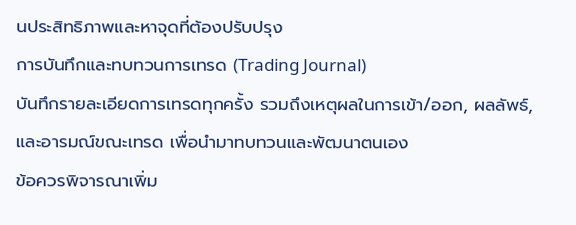นประสิทธิภาพและหาจุดที่ต้องปรับปรุง
การบันทึกและทบทวนการเทรด (Trading Journal)
บันทึกรายละเอียดการเทรดทุกครั้ง รวมถึงเหตุผลในการเข้า/ออก, ผลลัพธ์, และอารมณ์ขณะเทรด เพื่อนำมาทบทวนและพัฒนาตนเอง
ข้อควรพิจารณาเพิ่ม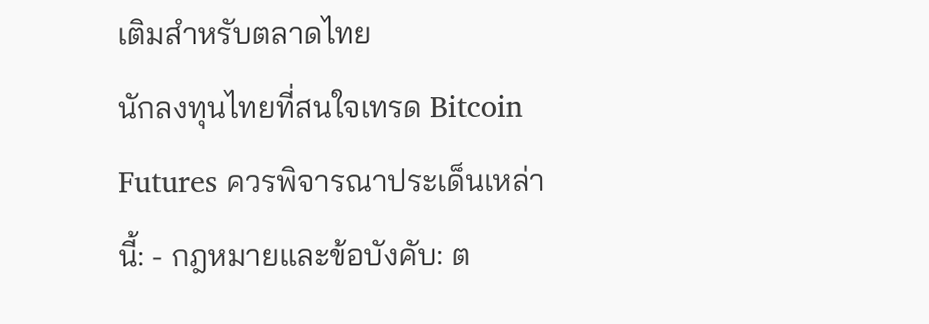เติมสำหรับตลาดไทย
นักลงทุนไทยที่สนใจเทรด Bitcoin Futures ควรพิจารณาประเด็นเหล่านี้: - กฎหมายและข้อบังคับ: ต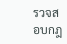รวจสอบกฎ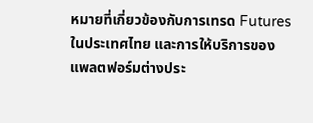หมายที่เกี่ยวข้องกับการเทรด Futures ในประเทศไทย และการให้บริการของแพลตฟอร์มต่างประ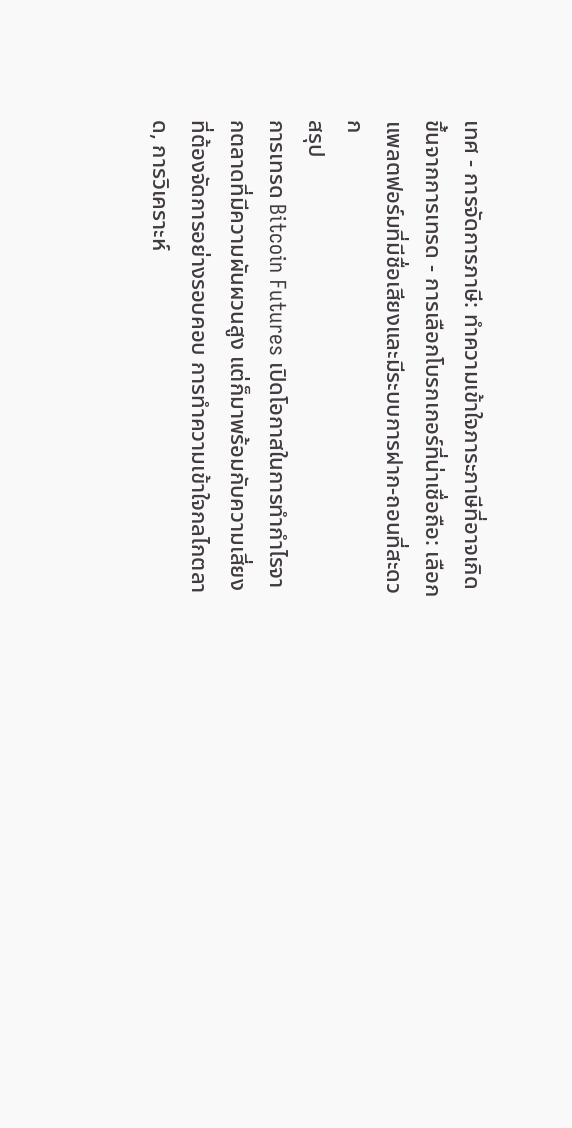เทศ - การจัดการภาษี: ทำความเข้าใจภาระภาษีที่อาจเกิดขึ้นจากการเทรด - การเลือกโบรกเกอร์ที่น่าเชื่อถือ: เลือกแพลตฟอร์มที่มีชื่อเสียงและมีระบบการฝาก-ถอนที่สะดวก
สรุป
การเทรด Bitcoin Futures เปิดโอกาสในการทำกำไรจากตลาดที่มีความผันผวนสูง แต่ก็มาพร้อมกับความเสี่ยงที่ต้องจัดการอย่างรอบคอบ การทำความเข้าใจกลไกตลาด, การวิเคราะห์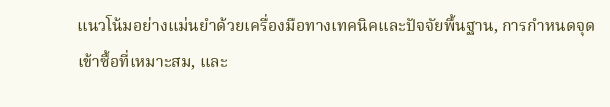แนวโน้มอย่างแม่นยำด้วยเครื่องมือทางเทคนิคและปัจจัยพื้นฐาน, การกำหนดจุดเข้าซื้อที่เหมาะสม, และ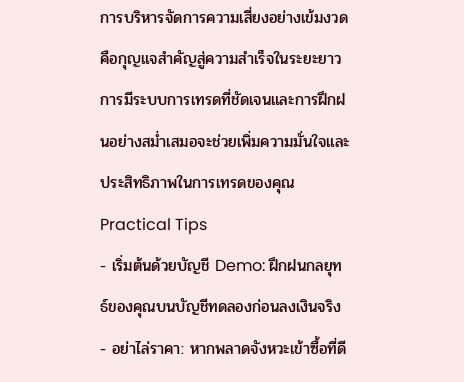การบริหารจัดการความเสี่ยงอย่างเข้มงวด คือกุญแจสำคัญสู่ความสำเร็จในระยะยาว การมีระบบการเทรดที่ชัดเจนและการฝึกฝนอย่างสม่ำเสมอจะช่วยเพิ่มความมั่นใจและประสิทธิภาพในการเทรดของคุณ
Practical Tips
- เริ่มต้นด้วยบัญชี Demo: ฝึกฝนกลยุทธ์ของคุณบนบัญชีทดลองก่อนลงเงินจริง
- อย่าไล่ราคา: หากพลาดจังหวะเข้าซื้อที่ดี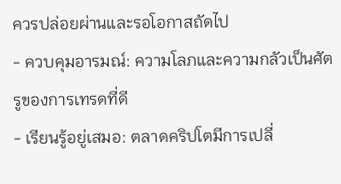ควรปล่อยผ่านและรอโอกาสถัดไป
- ควบคุมอารมณ์: ความโลภและความกลัวเป็นศัตรูของการเทรดที่ดี
- เรียนรู้อยู่เสมอ: ตลาดคริปโตมีการเปลี่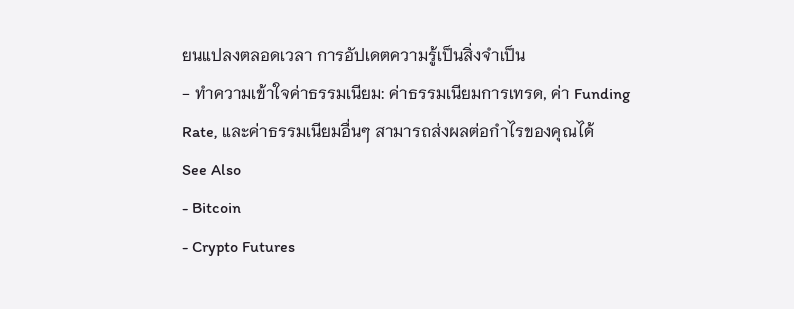ยนแปลงตลอดเวลา การอัปเดตความรู้เป็นสิ่งจำเป็น
- ทำความเข้าใจค่าธรรมเนียม: ค่าธรรมเนียมการเทรด, ค่า Funding Rate, และค่าธรรมเนียมอื่นๆ สามารถส่งผลต่อกำไรของคุณได้
See Also
- Bitcoin
- Crypto Futures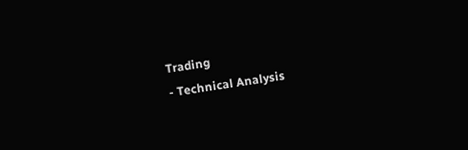Trading
- Technical Analysis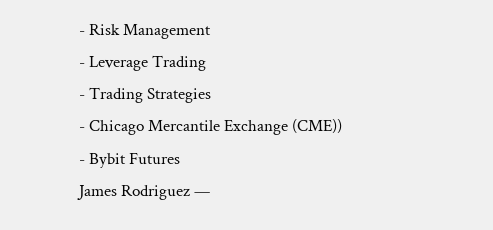- Risk Management
- Leverage Trading
- Trading Strategies
- Chicago Mercantile Exchange (CME))
- Bybit Futures
James Rodriguez —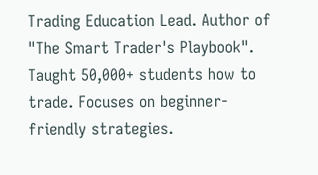Trading Education Lead. Author of "The Smart Trader's Playbook". Taught 50,000+ students how to trade. Focuses on beginner-friendly strategies.